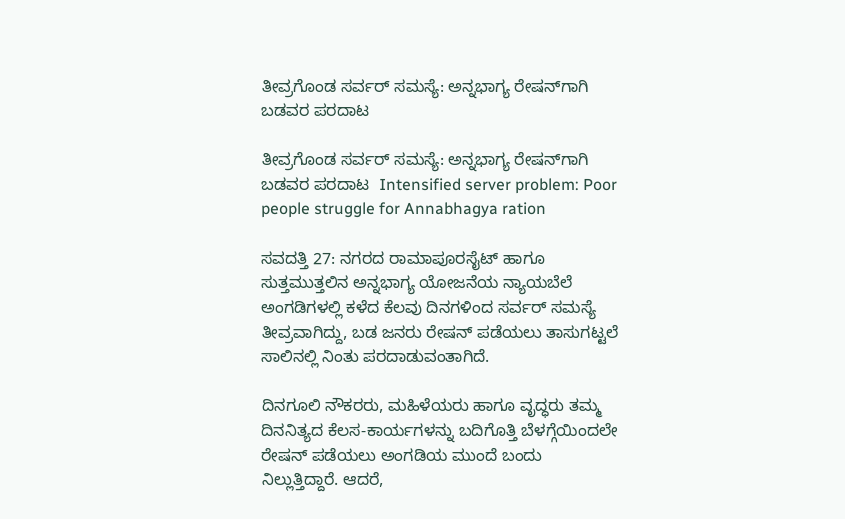ತೀವ್ರಗೊಂಡ ಸರ್ವರ್ ಸಮಸ್ಯೆ: ಅನ್ನಭಾಗ್ಯ ರೇಷನ್‌ಗಾಗಿ ಬಡವರ ಪರದಾಟ

ತೀವ್ರಗೊಂಡ ಸರ್ವರ್ ಸಮಸ್ಯೆ: ಅನ್ನಭಾಗ್ಯ ರೇಷನ್‌ಗಾಗಿ ಬಡವರ ಪರದಾಟ  Intensified server problem: Poor people struggle for Annabhagya ration

ಸವದತ್ತಿ 27: ನಗರದ ರಾಮಾಪೂರಸೈಟ್ ಹಾಗೂ ಸುತ್ತಮುತ್ತಲಿನ ಅನ್ನಭಾಗ್ಯ ಯೋಜನೆಯ ನ್ಯಾಯಬೆಲೆ ಅಂಗಡಿಗಳಲ್ಲಿ ಕಳೆದ ಕೆಲವು ದಿನಗಳಿಂದ ಸರ್ವರ್ ಸಮಸ್ಯೆ ತೀವ್ರವಾಗಿದ್ದು, ಬಡ ಜನರು ರೇಷನ್ ಪಡೆಯಲು ತಾಸುಗಟ್ಟಲೆ ಸಾಲಿನಲ್ಲಿ ನಿಂತು ಪರದಾಡುವಂತಾಗಿದೆ.

ದಿನಗೂಲಿ ನೌಕರರು, ಮಹಿಳೆಯರು ಹಾಗೂ ವೃದ್ಧರು ತಮ್ಮ ದಿನನಿತ್ಯದ ಕೆಲಸ-ಕಾರ್ಯಗಳನ್ನು ಬದಿಗೊತ್ತಿ ಬೆಳಗ್ಗೆಯಿಂದಲೇ ರೇಷನ್ ಪಡೆಯಲು ಅಂಗಡಿಯ ಮುಂದೆ ಬಂದು ನಿಲ್ಲುತ್ತಿದ್ದಾರೆ. ಆದರೆ,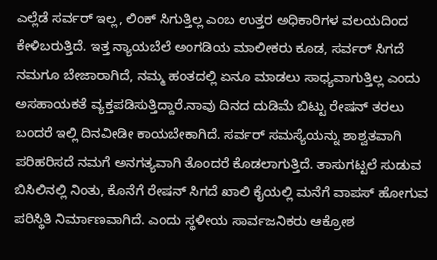ಎಲ್ಲೆಡೆ ಸರ್ವರ್ ಇಲ್ಲ, ಲಿಂಕ್ ಸಿಗುತ್ತಿಲ್ಲ ಎಂಬ ಉತ್ತರ ಅಧಿಕಾರಿಗಳ ವಲಯದಿಂದ ಕೇಳಿಬರುತ್ತಿದೆ. ಇತ್ತ ನ್ಯಾಯಬೆಲೆ ಅಂಗಡಿಯ ಮಾಲೀಕರು ಕೂಡ, ಸರ್ವರ್ ಸಿಗದೆ ನಮಗೂ ಬೇಜಾರಾಗಿದೆ, ನಮ್ಮ ಹಂತದಲ್ಲಿ ಏನೂ ಮಾಡಲು ಸಾಧ್ಯವಾಗುತ್ತಿಲ್ಲ ಎಂದು ಅಸಹಾಯಕತೆ ವ್ಯಕ್ತಪಡಿಸುತ್ತಿದ್ದಾರೆ.ನಾವು ದಿನದ ದುಡಿಮೆ ಬಿಟ್ಟು ರೇಷನ್ ತರಲು ಬಂದರೆ ಇಲ್ಲಿ ದಿನವೀಡೀ ಕಾಯಬೇಕಾಗಿದೆ. ಸರ್ವರ್ ಸಮಸ್ಯೆಯನ್ನು ಶಾಶ್ವತವಾಗಿ ಪರಿಹರಿಸದೆ ನಮಗೆ ಅನಗತ್ಯವಾಗಿ ತೊಂದರೆ ಕೊಡಲಾಗುತ್ತಿದೆ. ತಾಸುಗಟ್ಟಲೆ ಸುಡುವ ಬಿಸಿಲಿನಲ್ಲಿ ನಿಂತು, ಕೊನೆಗೆ ರೇಷನ್ ಸಿಗದೆ ಖಾಲಿ ಕೈಯಲ್ಲಿ ಮನೆಗೆ ವಾಪಸ್ ಹೋಗುವ ಪರಿಸ್ಥಿತಿ ನಿರ್ಮಾಣವಾಗಿದೆ. ಎಂದು ಸ್ಥಳೀಯ ಸಾರ್ವಜನಿಕರು ಆಕ್ರೋಶ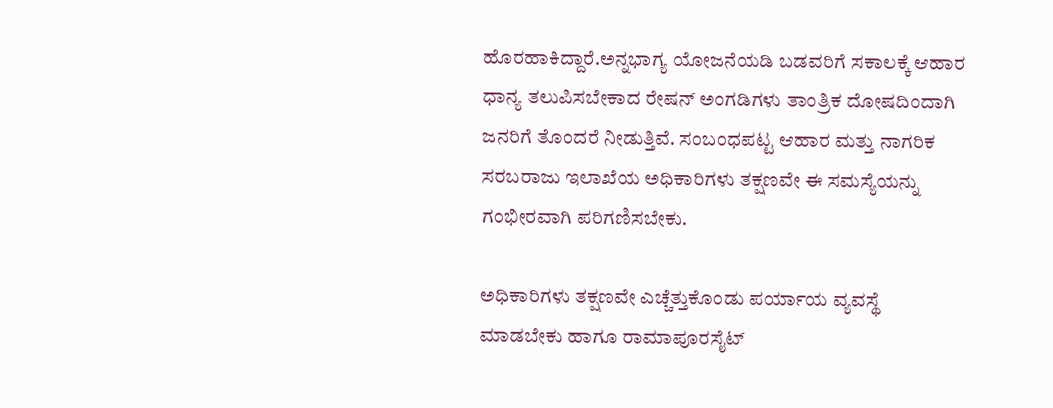ಹೊರಹಾಕಿದ್ದಾರೆ.ಅನ್ನಭಾಗ್ಯ ಯೋಜನೆಯಡಿ ಬಡವರಿಗೆ ಸಕಾಲಕ್ಕೆ ಆಹಾರ ಧಾನ್ಯ ತಲುಪಿಸಬೇಕಾದ ರೇಷನ್ ಅಂಗಡಿಗಳು ತಾಂತ್ರಿಕ ದೋಷದಿಂದಾಗಿ ಜನರಿಗೆ ತೊಂದರೆ ನೀಡುತ್ತಿವೆ. ಸಂಬಂಧಪಟ್ಟ ಆಹಾರ ಮತ್ತು ನಾಗರಿಕ ಸರಬರಾಜು ಇಲಾಖೆಯ ಅಧಿಕಾರಿಗಳು ತಕ್ಷಣವೇ ಈ ಸಮಸ್ಯೆಯನ್ನು ಗಂಭೀರವಾಗಿ ಪರಿಗಣಿಸಬೇಕು.

ಅಧಿಕಾರಿಗಳು ತಕ್ಷಣವೇ ಎಚ್ಚೆತ್ತುಕೊಂಡು ಪರ್ಯಾಯ ವ್ಯವಸ್ಥೆ ಮಾಡಬೇಕು ಹಾಗೂ ರಾಮಾಪೂರಸೈಟ್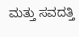ಮತ್ತು ಸವದತ್ತಿ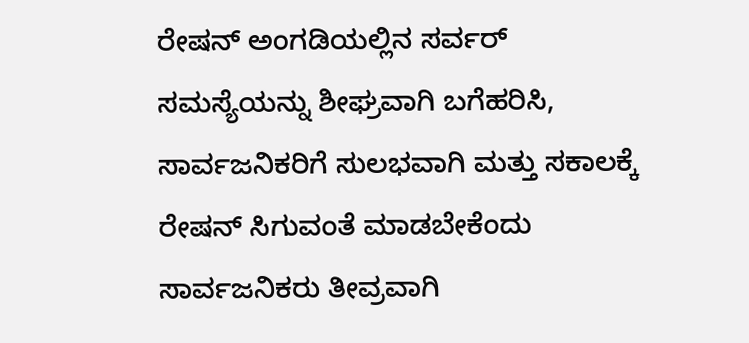ರೇಷನ್ ಅಂಗಡಿಯಲ್ಲಿನ ಸರ್ವರ್ ಸಮಸ್ಯೆಯನ್ನು ಶೀಘ್ರವಾಗಿ ಬಗೆಹರಿಸಿ, ಸಾರ್ವಜನಿಕರಿಗೆ ಸುಲಭವಾಗಿ ಮತ್ತು ಸಕಾಲಕ್ಕೆ ರೇಷನ್ ಸಿಗುವಂತೆ ಮಾಡಬೇಕೆಂದು ಸಾರ್ವಜನಿಕರು ತೀವ್ರವಾಗಿ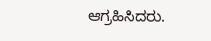ಆಗ್ರಹಿಸಿದರು.